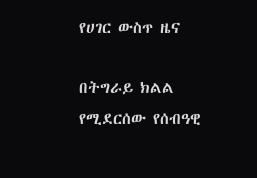የሀገር ውስጥ ዜና

በትግራይ ክልል የሚደርሰው የሰብዓዊ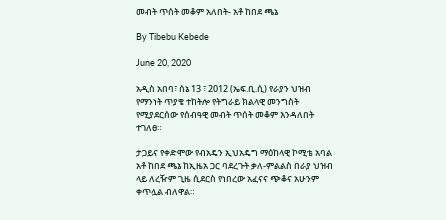መብት ጥሰት መቆም አለበት- አቶ ከበደ ጫኔ

By Tibebu Kebede

June 20, 2020

አዲስ አበባ፣ ሰኔ 13 ፣ 2012 (ኤፍ.ቢ.ሲ) የራያን ህዝብ የማንነት ጥያቄ ተከትሎ የትግራይ ክልላዊ መንግስት የሚያደርሰው የሰብዓዊ መብት ጥሰት መቆም እንዳለበት ተገለፀ።

ታጋይና የቀድሞው የብአዴን ኢህአዴግ ማዕከላዊ ኮሚቴ አባል አቶ ከበደ ጫኔ ከኢዜአ ጋር ባደረጉት ቃለ-ምልልስ በራያ ህዝብ ላይ ለረዥም ጊዜ ሲደርስ የነበረው አፈናና ጭቆና አሁንም ቀጥሏል ብለዋል።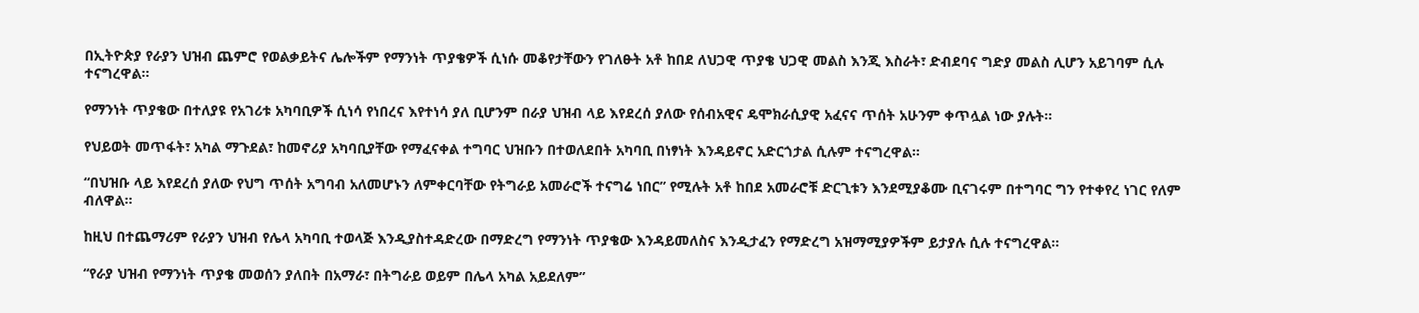በኢትዮጵያ የራያን ህዝብ ጨምሮ የወልቃይትና ሌሎችም የማንነት ጥያቄዎች ሲነሱ መቆየታቸውን የገለፁት አቶ ከበደ ለህጋዊ ጥያቄ ህጋዊ መልስ እንጂ እስራት፣ ድብደባና ግድያ መልስ ሊሆን አይገባም ሲሉ ተናግረዋል።

የማንነት ጥያቄው በተለያዩ የአገሪቱ አካባቢዎች ሲነሳ የነበረና እየተነሳ ያለ ቢሆንም በራያ ህዝብ ላይ እየደረሰ ያለው የሰብአዊና ዴሞክራሲያዊ አፈናና ጥሰት አሁንም ቀጥሏል ነው ያሉት።

የህይወት መጥፋት፣ አካል ማጉደል፣ ከመኖሪያ አካባቢያቸው የማፈናቀል ተግባር ህዝቡን በተወለደበት አካባቢ በነፃነት እንዳይኖር አድርጎታል ሲሉም ተናግረዋል።

“በህዝቡ ላይ እየደረሰ ያለው የህግ ጥሰት አግባብ አለመሆኑን ለምቀርባቸው የትግራይ አመራሮች ተናግሬ ነበር” የሚሉት አቶ ከበደ አመራሮቹ ድርጊቱን እንደሚያቆሙ ቢናገሩም በተግባር ግን የተቀየረ ነገር የለም ብለዋል።

ከዚህ በተጨማሪም የራያን ህዝብ የሌላ አካባቢ ተወላጅ እንዲያስተዳድረው በማድረግ የማንነት ጥያቄው እንዳይመለስና እንዲታፈን የማድረግ አዝማሚያዎችም ይታያሉ ሲሉ ተናግረዋል።

“የራያ ህዝብ የማንነት ጥያቄ መወሰን ያለበት በአማራ፣ በትግራይ ወይም በሌላ አካል አይደለም”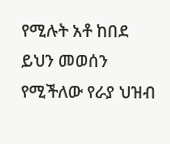የሚሉት አቶ ከበደ ይህን መወሰን የሚችለው የራያ ህዝብ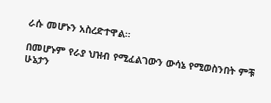ራሱ መሆኑን አስረድተዋል።

በመሆኑም የራያ ህዝብ የሚፈልገውን ውሳኔ የሚወስንበት ምቹ ሁኔታን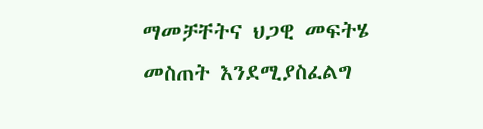ማመቻቸትና ህጋዊ መፍትሄ መስጠት እንደሚያስፈልግ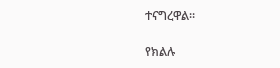ተናግረዋል።

የክልሉ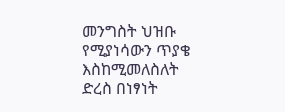መንግስት ህዝቡ የሚያነሳውን ጥያቄ እስከሚመለስለት ድረስ በነፃነት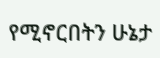የሚኖርበትን ሁኔታ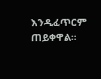እንዲፈጥርም ጠይቀዋል።